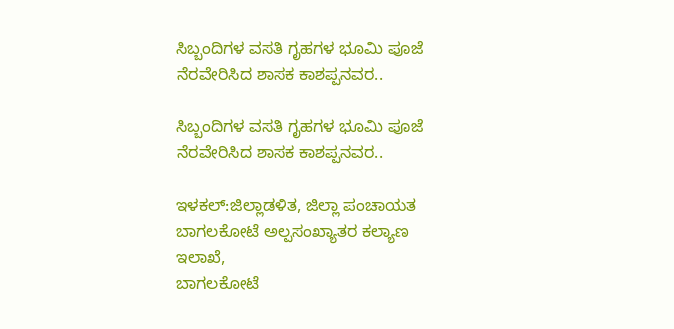ಸಿಬ್ಬಂದಿಗಳ ವಸತಿ ಗೃಹಗಳ ಭೂಮಿ ಪೂಜೆ ನೆರವೇರಿಸಿದ ಶಾಸಕ ಕಾಶಪ್ಪನವರ..

ಸಿಬ್ಬಂದಿಗಳ ವಸತಿ ಗೃಹಗಳ ಭೂಮಿ ಪೂಜೆ ನೆರವೇರಿಸಿದ ಶಾಸಕ ಕಾಶಪ್ಪನವರ..

ಇಳಕಲ್:ಜಿಲ್ಲಾಡಳಿತ, ಜಿಲ್ಲಾ ಪಂಚಾಯತ ಬಾಗಲಕೋಟೆ ಅಲ್ಪಸಂಖ್ಯಾತರ ಕಲ್ಯಾಣ ಇಲಾಖೆ,
ಬಾಗಲಕೋಟೆ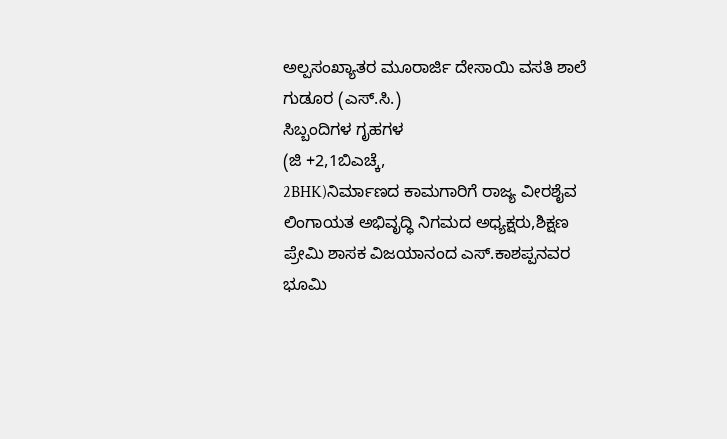ಅಲ್ಪಸಂಖ್ಯಾತರ ಮೂರಾರ್ಜಿ ದೇಸಾಯಿ ವಸತಿ ಶಾಲೆ ಗುಡೂರ (ಎಸ್.ಸಿ.)
ಸಿಬ್ಬಂದಿಗಳ ಗೃಹಗಳ
(ಜಿ +2,1ಬಿಎಚ್ಕೆ,
2BHK)ನಿರ್ಮಾಣದ ಕಾಮಗಾರಿಗೆ ರಾಜ್ಯ ವೀರಶೈವ ಲಿಂಗಾಯತ ಅಭಿವೃದ್ಧಿ ನಿಗಮದ ಅಧ್ಯಕ್ಷರು,ಶಿಕ್ಷಣ ಪ್ರೇಮಿ ಶಾಸಕ ವಿಜಯಾನಂದ ಎಸ್.ಕಾಶಪ್ಪನವರ
ಭೂಮಿ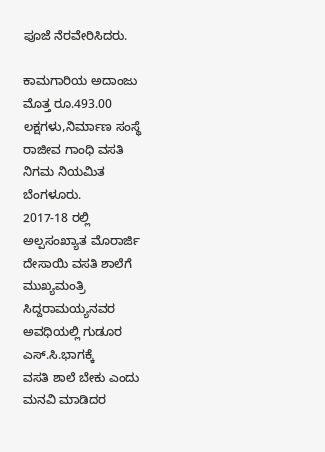ಪೂಜೆ ನೆರವೇರಿಸಿದರು.

ಕಾಮಗಾರಿಯ ಅದಾಂಜು ಮೊತ್ತ ರೂ.493.00 ಲಕ್ಷಗಳು,ನಿರ್ಮಾಣ ಸಂಸ್ಥೆ ರಾಜೀವ ಗಾಂಧಿ ವಸತಿ ನಿಗಮ ನಿಯಮಿತ ಬೆಂಗಳೂರು.
2017-18 ರಲ್ಲಿ
ಅಲ್ಪಸಂಖ್ಯಾತ ಮೊರಾರ್ಜಿ ದೇಸಾಯಿ ವಸತಿ ಶಾಲೆಗೆ ಮುಖ್ಯಮಂತ್ರಿ ಸಿದ್ದರಾಮಯ್ಯನವರ ಅವಧಿಯಲ್ಲಿ ಗುಡೂರ
ಎಸ್.ಸಿ.ಭಾಗಕ್ಕೆ
ವಸತಿ ಶಾಲೆ ಬೇಕು ಎಂದು ಮನವಿ ಮಾಡಿದರ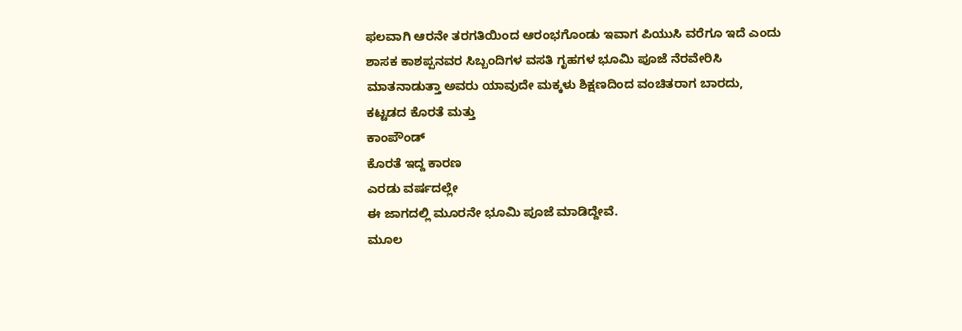ಫಲವಾಗಿ ಆರನೇ ತರಗತಿಯಿಂದ ಆರಂಭಗೊಂಡು ಇವಾಗ ಪಿಯುಸಿ ವರೆಗೂ ಇದೆ ಎಂದು
ಶಾಸಕ ಕಾಶಪ್ಪನವರ ಸಿಬ್ಬಂದಿಗಳ ವಸತಿ ಗೃಹಗಳ ಭೂಮಿ ಪೂಜೆ ನೆರವೇರಿಸಿ
ಮಾತನಾಡುತ್ತಾ ಅವರು ಯಾವುದೇ ಮಕ್ಕಳು ಶಿಕ್ಷಣದಿಂದ ವಂಚಿತರಾಗ ಬಾರದು,
ಕಟ್ಟಡದ ಕೊರತೆ ಮತ್ತು
ಕಾಂಪೌಂಡ್
ಕೊರತೆ ಇದ್ದ ಕಾರಣ
ಎರಡು ವರ್ಷದಲ್ಲೇ
ಈ ಜಾಗದಲ್ಲಿ ಮೂರನೇ ಭೂಮಿ ಪೂಜೆ ಮಾಡಿದ್ದೇವೆ.
ಮೂಲ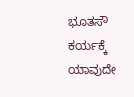ಭೂತಸೌ ಕರ್ಯಕ್ಕೆ ಯಾವುದೇ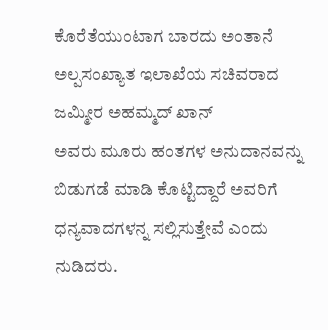ಕೊರೆತೆಯುಂಟಾಗ ಬಾರದು ಅಂತಾನೆ
ಅಲ್ಪಸಂಖ್ಯಾತ ಇಲಾಖೆಯ ಸಚಿವರಾದ ಜಮ್ಮೀರ ಅಹಮ್ಮದ್ ಖಾನ್
ಅವರು ಮೂರು ಹಂತಗಳ ಅನುದಾನವನ್ನು ಬಿಡುಗಡೆ ಮಾಡಿ ಕೊಟ್ಟಿದ್ದಾರೆ ಅವರಿಗೆ ಧನ್ಯವಾದಗಳನ್ನ ಸಲ್ಲಿಸುತ್ತೇವೆ ಎಂದು
ನುಡಿದರು.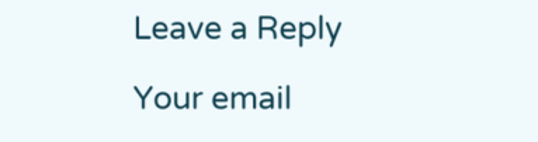Leave a Reply

Your email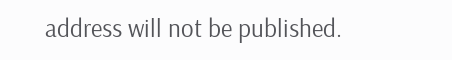address will not be published.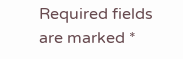Required fields are marked *